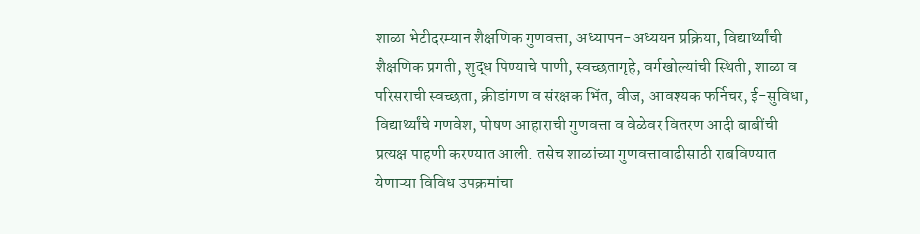शाळा भेटीदरम्यान शैक्षणिक गुणवत्ता, अध्यापन-अध्ययन प्रक्रिया, विद्यार्थ्यांची शैक्षणिक प्रगती, शुद्ध पिण्याचे पाणी, स्वच्छतागृहे, वर्गखोल्यांची स्थिती, शाळा व परिसराची स्वच्छता, क्रीडांगण व संरक्षक भिंत, वीज, आवश्यक फर्निचर, ई-सुविधा, विद्यार्थ्यांचे गणवेश, पोषण आहाराची गुणवत्ता व वेळेवर वितरण आदी बाबींची प्रत्यक्ष पाहणी करण्यात आली. तसेच शाळांच्या गुणवत्तावाढीसाठी राबविण्यात येणाऱ्या विविध उपक्रमांचा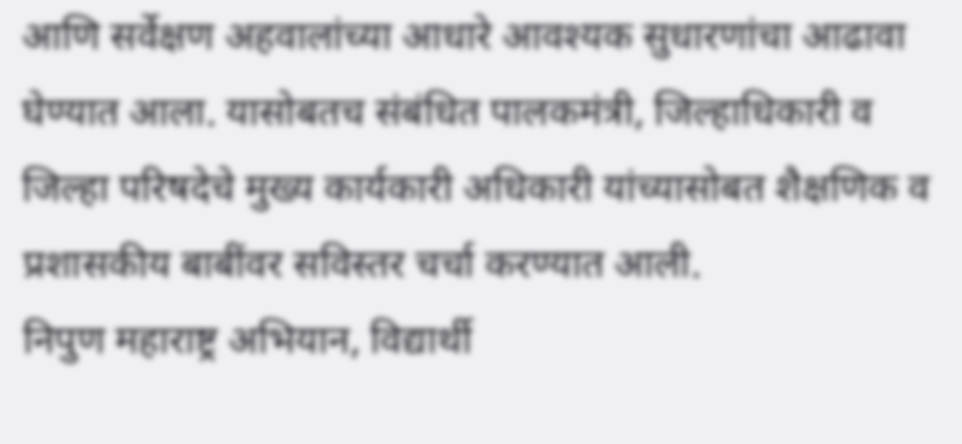आणि सर्वेक्षण अहवालांच्या आधारे आवश्यक सुधारणांचा आढावा घेण्यात आला. यासोबतच संबंधित पालकमंत्री, जिल्हाधिकारी व जिल्हा परिषदेचे मुख्य कार्यकारी अधिकारी यांच्यासोबत शैक्षणिक व प्रशासकीय बाबींवर सविस्तर चर्चा करण्यात आली.
निपुण महाराष्ट्र अभियान, विद्यार्थी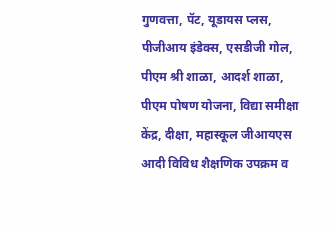गुणवत्ता, पॅट, यूडायस प्लस, पीजीआय इंडेक्स, एसडीजी गोल, पीएम श्री शाळा, आदर्श शाळा, पीएम पोषण योजना, विद्या समीक्षा केंद्र, दीक्षा, महास्कूल जीआयएस आदी विविध शैक्षणिक उपक्रम व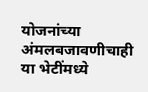योजनांच्या अंमलबजावणीचाही या भेटींमध्ये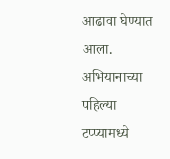आढावा घेण्यात आला.
अभियानाच्या पहिल्या टप्प्यामध्ये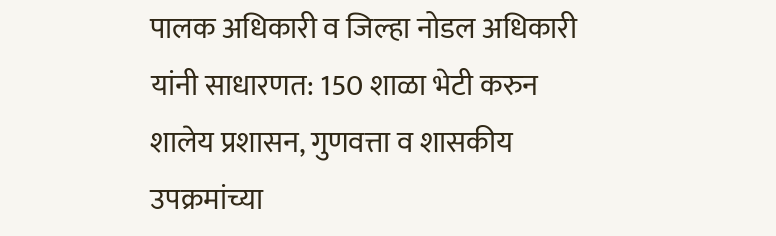पालक अधिकारी व जिल्हा नोडल अधिकारी यांनी साधारणत: 150 शाळा भेटी करुन शालेय प्रशासन, गुणवत्ता व शासकीय उपक्रमांच्या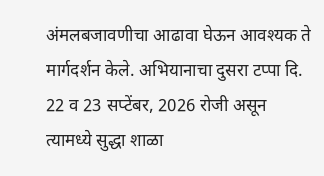अंमलबजावणीचा आढावा घेऊन आवश्यक ते मार्गदर्शन केले. अभियानाचा दुसरा टप्पा दि. 22 व 23 सप्टेंबर, 2026 रोजी असून त्यामध्ये सुद्धा शाळा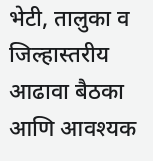भेटी, तालुका व जिल्हास्तरीय आढावा बैठका आणि आवश्यक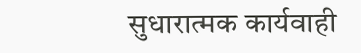सुधारात्मक कार्यवाही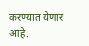करण्यात येणार आहे.